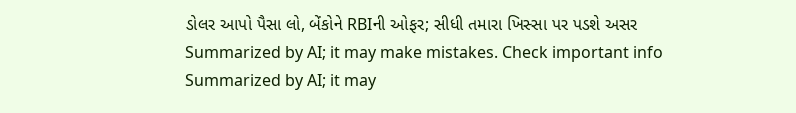ડોલર આપો પૈસા લો, બેંકોને RBIની ઓફર; સીધી તમારા ખિસ્સા પર પડશે અસર
Summarized by AI; it may make mistakes. Check important info
Summarized by AI; it may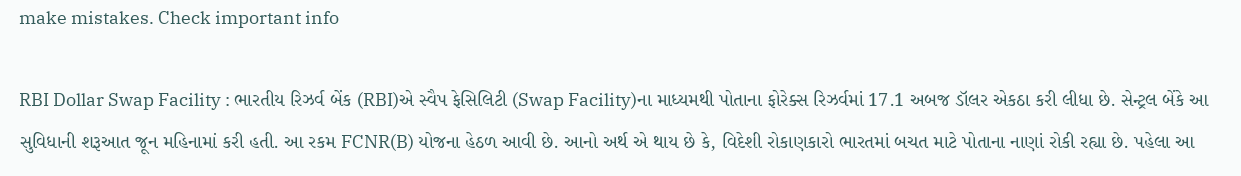make mistakes. Check important info

RBI Dollar Swap Facility : ભારતીય રિઝર્વ બેંક (RBI)એ સ્વૈપ ફેસિલિટી (Swap Facility)ના માધ્યમથી પોતાના ફોરેક્સ રિઝર્વમાં 17.1 અબજ ડૉલર એકઠા કરી લીધા છે. સેન્ટ્રલ બેંકે આ સુવિધાની શરૂઆત જૂન મહિનામાં કરી હતી. આ રકમ FCNR(B) યોજના હેઠળ આવી છે. આનો અર્થ એ થાય છે કે, વિદેશી રોકાણકારો ભારતમાં બચત માટે પોતાના નાણાં રોકી રહ્યા છે. પહેલા આ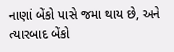નાણાં બેંકો પાસે જમા થાય છે, અને ત્યારબાદ બેંકો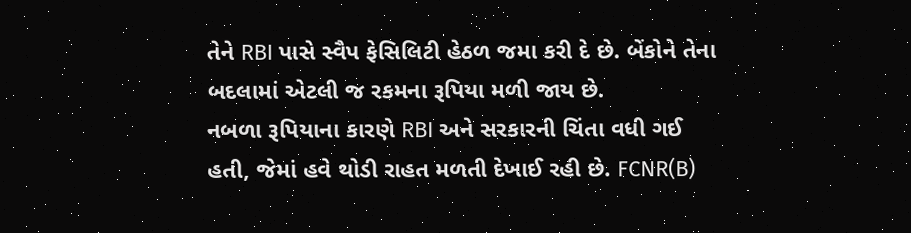તેને RBI પાસે સ્વૈપ ફેસિલિટી હેઠળ જમા કરી દે છે. બેંકોને તેના બદલામાં એટલી જ રકમના રૂપિયા મળી જાય છે.
નબળા રૂપિયાના કારણે RBI અને સરકારની ચિંતા વધી ગઈ હતી, જેમાં હવે થોડી રાહત મળતી દેખાઈ રહી છે. FCNR(B)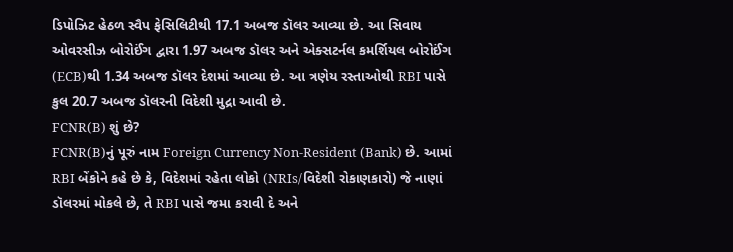ડિપોઝિટ હેઠળ સ્વૈપ ફેસિલિટીથી 17.1 અબજ ડૉલર આવ્યા છે. આ સિવાય ઓવરસીઝ બોરોઈંગ દ્વારા 1.97 અબજ ડૉલર અને એક્સટર્નલ કમર્શિયલ બોરોઈંગ (ECB)થી 1.34 અબજ ડૉલર દેશમાં આવ્યા છે. આ ત્રણેય રસ્તાઓથી RBI પાસે કુલ 20.7 અબજ ડૉલરની વિદેશી મુદ્રા આવી છે.
FCNR(B) શું છે?
FCNR(B)નું પૂરું નામ Foreign Currency Non-Resident (Bank) છે. આમાં RBI બેંકોને કહે છે કે, વિદેશમાં રહેતા લોકો (NRIs/વિદેશી રોકાણકારો) જે નાણાં ડૉલરમાં મોકલે છે, તે RBI પાસે જમા કરાવી દે અને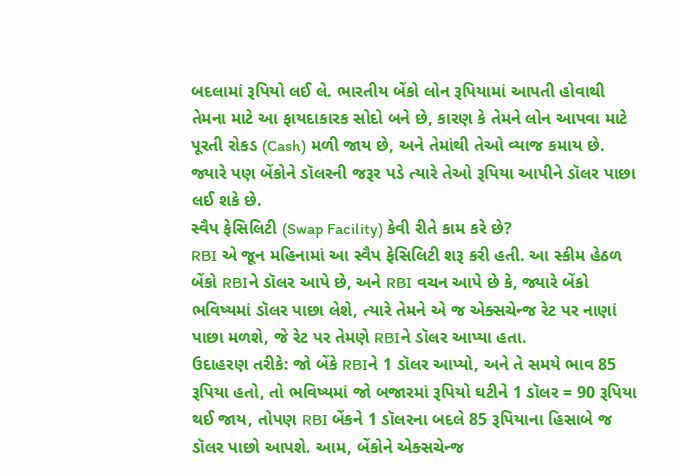બદલામાં રૂપિયો લઈ લે. ભારતીય બેંકો લોન રૂપિયામાં આપતી હોવાથી તેમના માટે આ ફાયદાકારક સોદો બને છે, કારણ કે તેમને લોન આપવા માટે પૂરતી રોકડ (Cash) મળી જાય છે, અને તેમાંથી તેઓ વ્યાજ કમાય છે. જ્યારે પણ બેંકોને ડૉલરની જરૂર પડે ત્યારે તેઓ રૂપિયા આપીને ડૉલર પાછા લઈ શકે છે.
સ્વૈપ ફેસિલિટી (Swap Facility) કેવી રીતે કામ કરે છે?
RBI એ જૂન મહિનામાં આ સ્વૈપ ફેસિલિટી શરૂ કરી હતી. આ સ્કીમ હેઠળ બેંકો RBIને ડૉલર આપે છે, અને RBI વચન આપે છે કે, જ્યારે બેંકો ભવિષ્યમાં ડૉલર પાછા લેશે, ત્યારે તેમને એ જ એક્સચેન્જ રેટ પર નાણાં પાછા મળશે, જે રેટ પર તેમણે RBIને ડૉલર આપ્યા હતા.
ઉદાહરણ તરીકે: જો બેંકે RBIને 1 ડૉલર આપ્યો, અને તે સમયે ભાવ 85 રૂપિયા હતો, તો ભવિષ્યમાં જો બજારમાં રૂપિયો ઘટીને 1 ડૉલર = 90 રૂપિયા થઈ જાય, તોપણ RBI બેંકને 1 ડૉલરના બદલે 85 રૂપિયાના હિસાબે જ ડૉલર પાછો આપશે. આમ, બેંકોને એક્સચેન્જ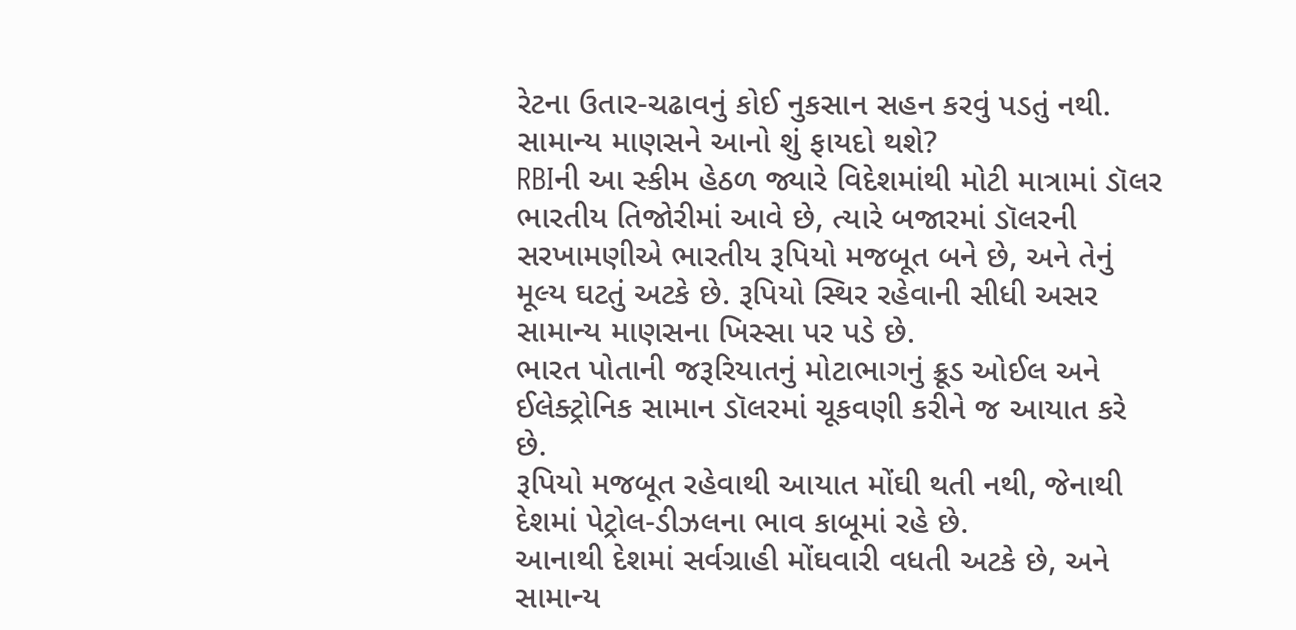રેટના ઉતાર-ચઢાવનું કોઈ નુકસાન સહન કરવું પડતું નથી.
સામાન્ય માણસને આનો શું ફાયદો થશે?
RBIની આ સ્કીમ હેઠળ જ્યારે વિદેશમાંથી મોટી માત્રામાં ડૉલર ભારતીય તિજોરીમાં આવે છે, ત્યારે બજારમાં ડૉલરની સરખામણીએ ભારતીય રૂપિયો મજબૂત બને છે, અને તેનું મૂલ્ય ઘટતું અટકે છે. રૂપિયો સ્થિર રહેવાની સીધી અસર સામાન્ય માણસના ખિસ્સા પર પડે છે.
ભારત પોતાની જરૂરિયાતનું મોટાભાગનું ક્રૂડ ઓઈલ અને ઈલેક્ટ્રોનિક સામાન ડૉલરમાં ચૂકવણી કરીને જ આયાત કરે છે.
રૂપિયો મજબૂત રહેવાથી આયાત મોંઘી થતી નથી, જેનાથી દેશમાં પેટ્રોલ-ડીઝલના ભાવ કાબૂમાં રહે છે.
આનાથી દેશમાં સર્વગ્રાહી મોંઘવારી વધતી અટકે છે, અને સામાન્ય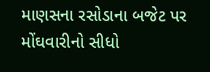માણસના રસોડાના બજેટ પર મોંઘવારીનો સીધો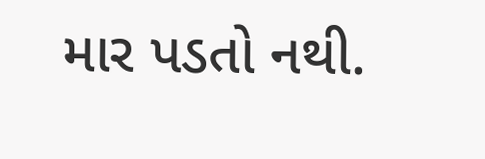માર પડતો નથી.